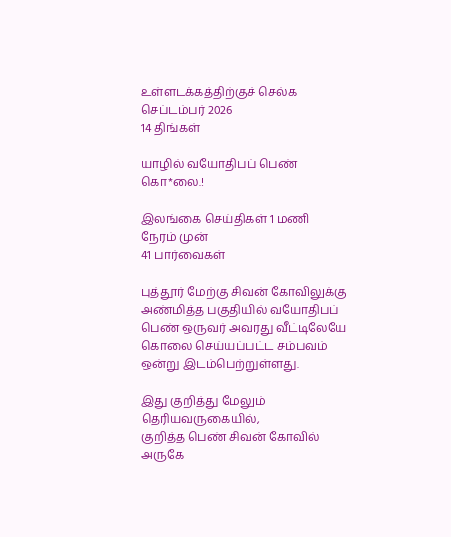உள்ளடக்கத்திற்குச் செல்க
செப்டம்பர் 2026
14 திங்கள்

யாழில் வயோதிபப் பெண் கொ*லை.!

இலங்கை செய்திகள் 1 மணி நேரம் முன்
41 பார்வைகள்

புத்தூர் மேற்கு சிவன் கோவிலுக்கு அண்மித்த பகுதியில் வயோதிபப் பெண் ஒருவர் அவரது வீட்டிலேயே கொலை செய்யப்பட்ட சம்பவம் ஒன்று இடம்பெற்றுள்ளது.

இது குறித்து மேலும் தெரியவருகையில்,
குறித்த பெண் சிவன் கோவில் அருகே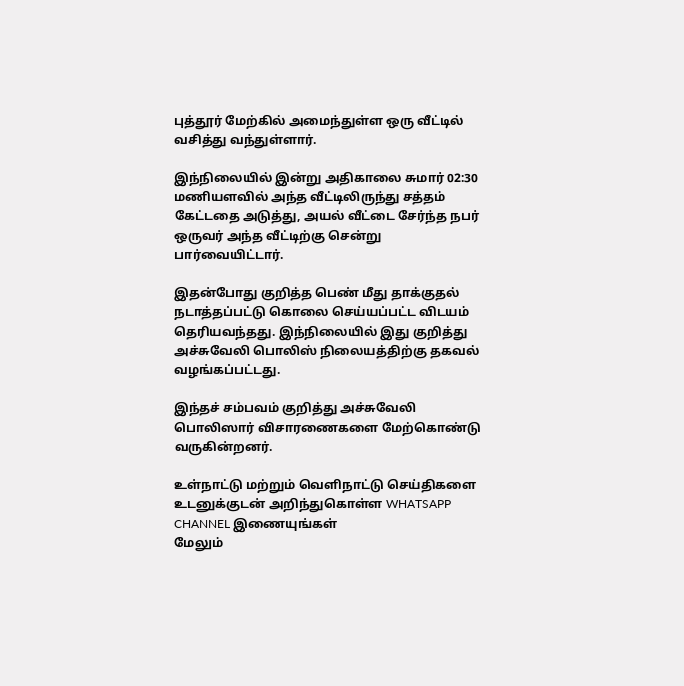புத்தூர் மேற்கில் அமைந்துள்ள ஒரு வீட்டில் வசித்து வந்துள்ளார்.

இந்நிலையில் இன்று அதிகாலை சுமார் 02:30 மணியளவில் அந்த வீட்டிலிருந்து சத்தம் கேட்டதை அடுத்து, அயல் வீட்டை சேர்ந்த நபர் ஒருவர் அந்த வீட்டிற்கு சென்று பார்வையிட்டார்.

இதன்போது குறித்த பெண் மீது தாக்குதல் நடாத்தப்பட்டு கொலை செய்யப்பட்ட விடயம் தெரியவந்தது. இந்நிலையில் இது குறித்து அச்சுவேலி பொலிஸ் நிலையத்திற்கு தகவல் வழங்கப்பட்டது.

இந்தச் சம்பவம் குறித்து அச்சுவேலி பொலிஸார் விசாரணைகளை மேற்கொண்டு வருகின்றனர்.

உள்நாட்டு மற்றும் வெளிநாட்டு செய்திகளை உடனுக்குடன் அறிந்துகொள்ள WHATSAPP CHANNEL இணையுங்கள்
மேலும்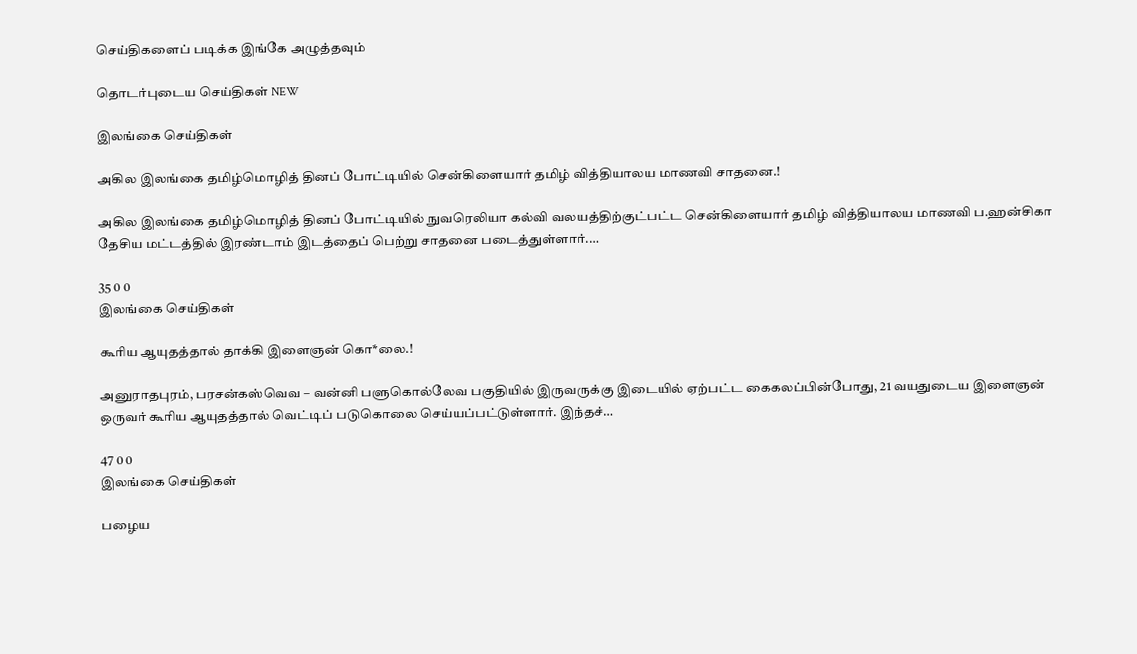செய்திகளைப் படிக்க இங்கே அழுத்தவும்

தொடர்புடைய செய்திகள் NEW

இலங்கை செய்திகள்

அகில இலங்கை தமிழ்மொழித் தினப் போட்டியில் சென்கிளையார் தமிழ் வித்தியாலய மாணவி சாதனை.!

அகில இலங்கை தமிழ்மொழித் தினப் போட்டியில் நுவரெலியா கல்வி வலயத்திற்குட்பட்ட சென்கிளையார் தமிழ் வித்தியாலய மாணவி ப.ஹன்சிகா தேசிய மட்டத்தில் இரண்டாம் இடத்தைப் பெற்று சாதனை படைத்துள்ளார்.…

35 0 0
இலங்கை செய்திகள்

கூரிய ஆயுதத்தால் தாக்கி இளைஞன் கொ*லை.!

அனுராதபுரம், பரசன்கஸ்வெவ – வன்னி பளுகொல்லேவ பகுதியில் இருவருக்கு இடையில் ஏற்பட்ட கைகலப்பின்போது, 21 வயதுடைய இளைஞன் ஒருவர் கூரிய ஆயுதத்தால் வெட்டிப் படுகொலை செய்யப்பட்டுள்ளார். இந்தச்…

47 0 0
இலங்கை செய்திகள்

பழைய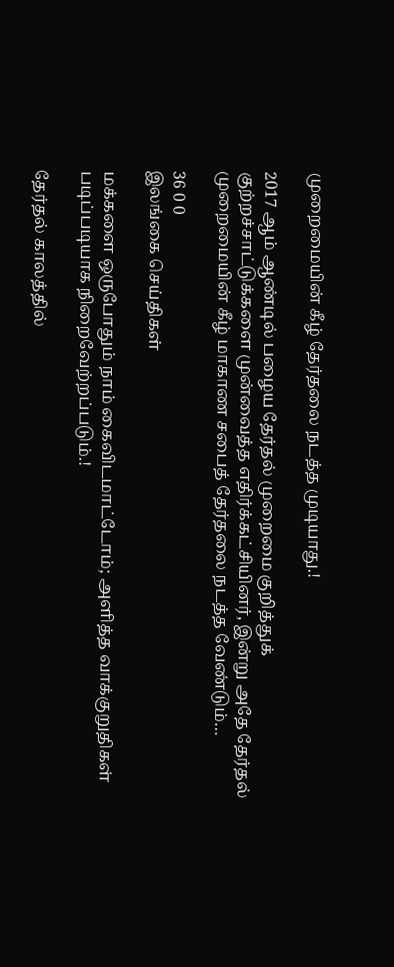முறைமையின் கீழ் தேர்தலை நடத்த முடியாது.!

2017 ஆம் ஆண்டில் பழைய தேர்தல் முறைமை குறித்துக் குற்றச்சாட்டுக்களை முன்வைத்த எதிர்க்கட்சியினர், இன்று அதே தேர்தல் முறைமையின் கீழ் மாகாண சபைத் தேர்தலை நடத்த வேண்டும்…

36 0 0
இலங்கை செய்திகள்

மக்களை ஒருபோதும் நாம் கைவிடமாட்டோம்; அளித்த வாக்குறுதிகள் படிப்படியாக நிறைவேற்றப்படும்.!

தேர்தல் காலத்தில்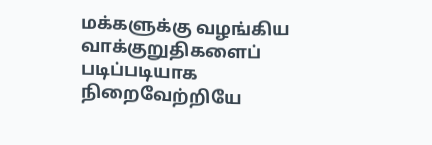மக்களுக்கு வழங்கிய வாக்குறுதிகளைப் படிப்படியாக நிறைவேற்றியே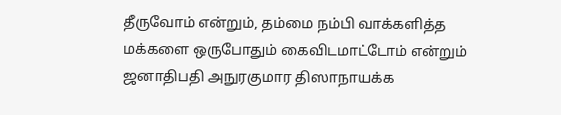தீருவோம் என்றும், தம்மை நம்பி வாக்களித்த மக்களை ஒருபோதும் கைவிடமாட்டோம் என்றும் ஜனாதிபதி அநுரகுமார திஸாநாயக்க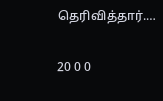தெரிவித்தார்.…

20 0 0